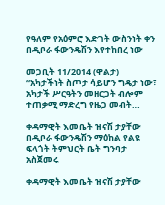የዓለም የአዕምሮ እድገት ውስንነት ቀን በዲቦራ ፋውንዴሽን እየተከበረ ነው

መጋቢት 11/2014 (ዋልታ) “አካታችነት ስጦታ ሳይሆን ግዴታ ነው፣ አካታች ሥርዓትን መዘርጋት ብሎም ተጠቃሚ ማድረግ የዜጋ መብት…

ቀዳማዊት እመቤት ዝናሽ ታያቸው በዲቦራ ፋውንዴሽን ማዕከል የልዩ ፍላጎት ትምህርት ቤት ግንባታ አስጀመሩ

ቀዳማዊት እመቤት ዝናሽ ታያቸው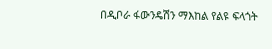በዲቦራ ፋውንዴሽን ማእከል የልዩ ፍላጎት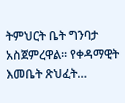ትምህርት ቤት ግንባታ አስጀምረዋል፡፡ የቀዳማዊት እመቤት ጽህፈት…